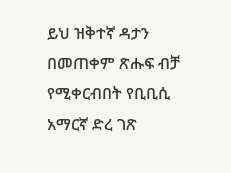ይህ ዝቅተኛ ዳታን በመጠቀም ጽሑፍ ብቻ የሚቀርብበት የቢቢሲ አማርኛ ድረ ገጽ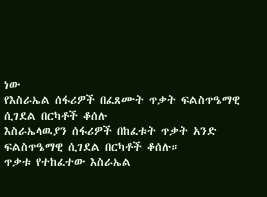ነው
የእስራኤል ሰፋሪዎች በፈጸሙት ጥቃት ፍልስጥዔማዊ ሲገደል በርካቶች ቆሰሉ
እስራኤላዉያን ሰፋሪዎች በከፈቱት ጥቃት አንድ ፍልስጥዔማዊ ሲገደል በርካቶች ቆሰሉ።
ጥቃቱ የተከፈተው እስራኤል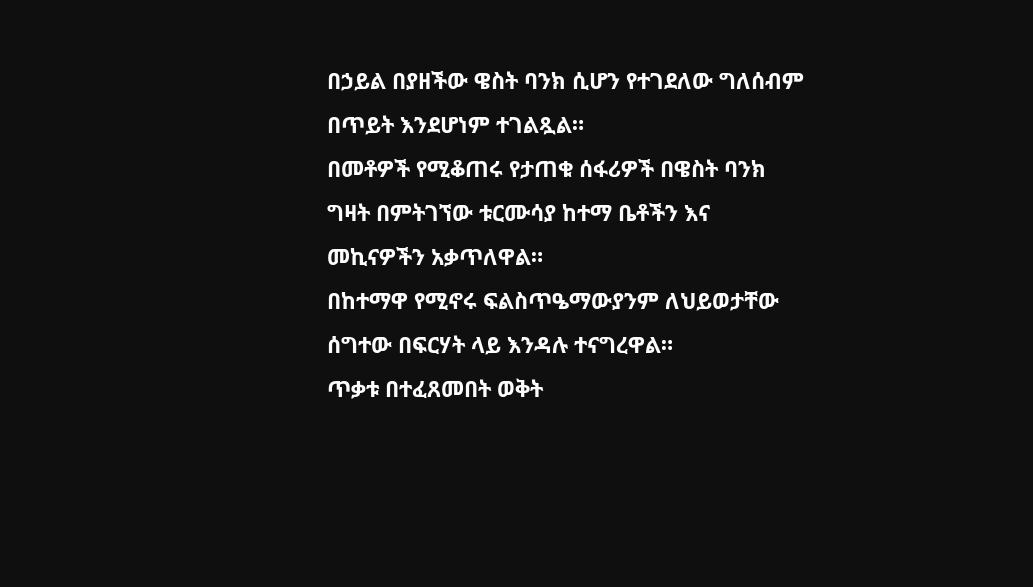በኃይል በያዘችው ዌስት ባንክ ሲሆን የተገደለው ግለሰብም በጥይት እንደሆነም ተገልጿል።
በመቶዎች የሚቆጠሩ የታጠቁ ሰፋሪዎች በዌስት ባንክ ግዛት በምትገኘው ቱርሙሳያ ከተማ ቤቶችን እና መኪናዎችን አቃጥለዋል።
በከተማዋ የሚኖሩ ፍልስጥዔማውያንም ለህይወታቸው ሰግተው በፍርሃት ላይ እንዳሉ ተናግረዋል።
ጥቃቱ በተፈጸመበት ወቅት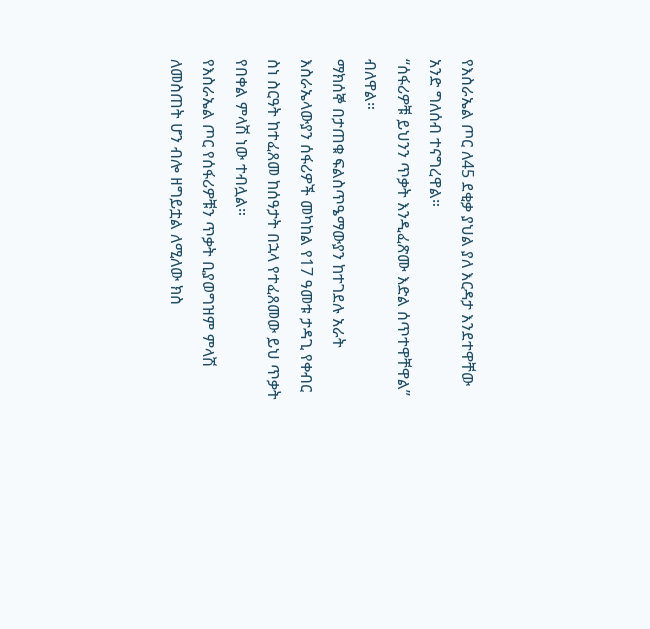የእስራኤል ጦር ለ45 ደቂቃ ያህል ያለ እርዳታ እንደተዋቸው አንድ ግለሰብ ተናግረዋል።
“ሰፋሪዎቹ ይህንን ጥቃት እንዲፈጽሙ እድል ሰጥተዋቸዋል” ብለዋል።
ማክሰኞ በታጠቁ ፍልስጥዔማውያን ከተገደሉ አራት እስራኤላውያን ሰፋሪዎች መካከል የ17 ዓመቱ ታዳጊ የቀብር ስነ ስርዓት ከተፈጸመ ከሰዓታት በኋላ የተፈጸመው ይህ ጥቃት የበቀል ምላሽ ነው ተብሏል።
የእስራኤል ጦር የሰፋሪዎቹን ጥቃት ቢያወግዝም ምላሽ ለመስጠት ሆን ብሎ ዘግይቷል ለሚለው ክስ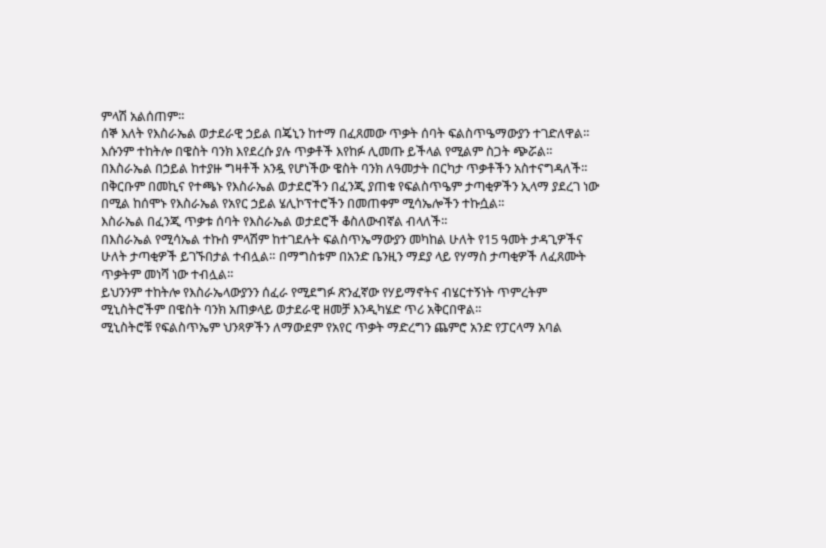ምላሽ አልሰጠም።
ሰኞ እለት የእስራኤል ወታደራዊ ኃይል በጄኒን ከተማ በፈጸመው ጥቃት ሰባት ፍልስጥዔማውያን ተገድለዋል። እሱንም ተከትሎ በዌስት ባንክ እየደረሱ ያሉ ጥቃቶች እየከፉ ሊመጡ ይችላል የሚልም ስጋት ጭሯል።
በእስራኤል በኃይል ከተያዙ ግዛቶች አንዷ የሆነችው ዌስት ባንክ ለዓመታት በርካታ ጥቃቶችን አስተናግዳለች።
በቅርቡም በመኪና የተጫኑ የእስራኤል ወታደሮችን በፈንጂ ያጠቁ የፍልስጥዔም ታጣቂዎችን ኢላማ ያደረገ ነው በሚል ከሰሞኑ የእስራኤል የአየር ኃይል ሄሊኮፕተሮችን በመጠቀም ሚሳኤሎችን ተኩሷል።
እስራኤል በፈንጂ ጥቃቱ ሰባት የእስራኤል ወታደሮች ቆስለውብኛል ብላለች።
በእስራኤል የሚሳኤል ተኩስ ምላሽም ከተገደሉት ፍልስጥኤማውያን መካከል ሁለት የ15 ዓመት ታዳጊዎችና ሁለት ታጣቂዎች ይገኙበታል ተብሏል። በማግስቱም በአንድ ቤንዚን ማደያ ላይ የሃማስ ታጣቂዎች ለፈጸሙት ጥቃትም መነሻ ነው ተብሏል።
ይህንንም ተከትሎ የእስራኤላውያንን ሰፈራ የሚደግፉ ጽንፈኛው የሃይማኖትና ብሄርተኝነት ጥምረትም ሚኒስትሮችም በዌስት ባንክ አጠቃላይ ወታደራዊ ዘመቻ እንዲካሄድ ጥሪ አቅርበዋል።
ሚኒስትሮቹ የፍልስጥኤም ህንጻዎችን ለማውደም የአየር ጥቃት ማድረግን ጨምሮ አንድ የፓርላማ አባል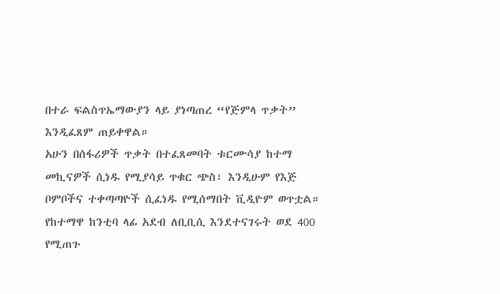በተራ ፍልስጥኤማውያን ላይ ያነጣጠረ “የጅምላ ጥቃት” እንዲፈጸም ጠይቀዋል።
አሁን በሰፋሪዎች ጥቃት በተፈጸመባት ቱርሙሳያ ከተማ መኪናዎች ሲነዱ የሚያሳይ ጥቁር ጭስ፣ እንዲሁም የእጅ ቦምቦችና ተቀጣጣዮች ሲፈነዱ የሚሰማበት ቪዲዮም ወጥቷል።
የከተማዋ ከንቲባ ላፊ አደብ ለቢቢሲ እንደተናገሩት ወደ 400 የሚጠጉ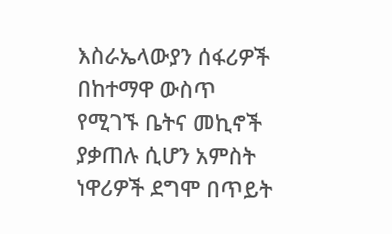እስራኤላውያን ሰፋሪዎች በከተማዋ ውስጥ የሚገኙ ቤትና መኪኖች ያቃጠሉ ሲሆን አምስት ነዋሪዎች ደግሞ በጥይት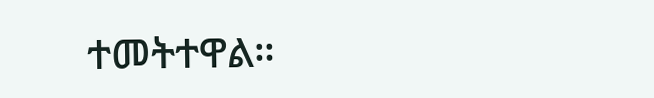ተመትተዋል።